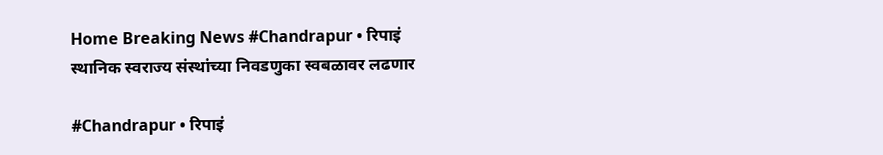Home Breaking News #Chandrapur • रिपाइं स्थानिक स्वराज्य संस्थांच्या निवडणुका स्वबळावर लढणार

#Chandrapur • रिपाइं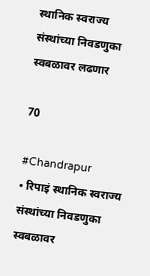स्थानिक स्वराज्य संस्थांच्या निवडणुका स्वबळावर लढणार

70

#Chandrapur
• रिपाइं स्थानिक स्वराज्य संस्थांच्या निवडणुका स्वबळावर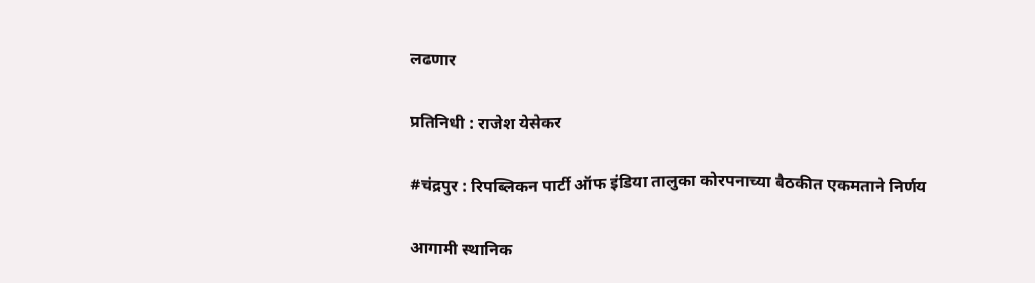लढणार

प्रतिनिधी : राजेश येसेकर

#चंद्रपुर : रिपब्लिकन पार्टी ऑफ इंडिया तालुका कोरपनाच्या बैठकीत एकमताने निर्णय

आगामी स्थानिक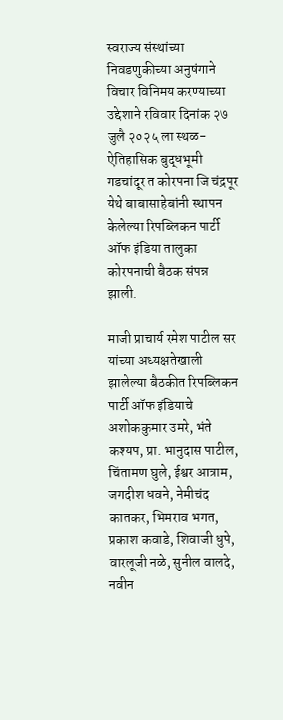स्वराज्य संस्थांच्या निवडणुकीच्या अनुषंगाने विचार विनिमय करण्याच्या उद्देशाने रविवार दिनांक २७ जुलै २०२५ ला स्थळ- ऐतिहासिक बुद्धभूमी गडचांदूर त कोरपना जि चंद्रपूर येथे बाबासाहेबांनी स्थापन केलेल्या रिपब्लिकन पार्टी ऑफ इंडिया तालुका कोरपनाची बैठक संपन्न झाली.

माजी प्राचार्य रमेश पाटील सर यांच्या अध्यक्षतेखाली झालेल्या बैठकीत रिपब्लिकन पार्टी ऑफ इंडियाचे अशोककुमार उमरे, भंते कश्यप, प्रा. भानुदास पाटील, चिंतामण घुले, ईश्वर आत्राम, जगदीश धवने, नेमीचंद कातकर, भिमराव भगत, प्रकाश कवाडे, शिवाजी धुपे, वारलूजी नळे, सुनील वालदे, नवीन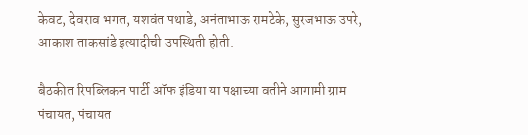केवट, देवराव भगत, यशवंत पथाडे, अनंताभाऊ रामटेके, सुरजभाऊ उपरे, आकाश ताकसांडे इत्यादीची उपस्थिती होती.

बैठकीत रिपब्लिकन पार्टी ऑफ इंडिया या पक्षाच्या वतीने आगामी ग्राम पंचायत, पंचायत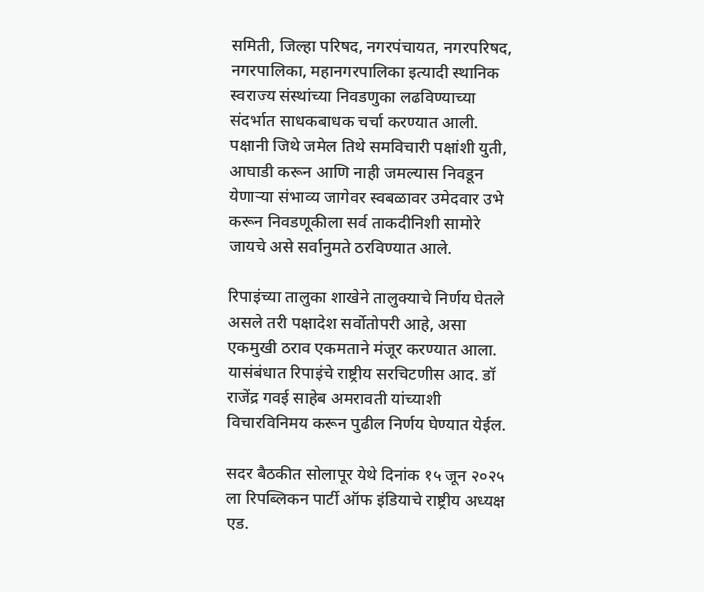समिती, जिल्हा परिषद, नगरपंचायत, नगरपरिषद, नगरपालिका, महानगरपालिका इत्यादी स्थानिक स्वराज्य संस्थांच्या निवडणुका लढविण्याच्या संदर्भात साधकबाधक चर्चा करण्यात आली. पक्षानी जिथे जमेल तिथे समविचारी पक्षांशी युती, आघाडी करून आणि नाही जमल्यास निवडून येणाऱ्या संभाव्य जागेवर स्वबळावर उमेदवार उभे करून निवडणूकीला सर्व ताकदीनिशी सामोरे जायचे असे सर्वानुमते ठरविण्यात आले.

रिपाइंच्या तालुका शाखेने तालुक्याचे निर्णय घेतले असले तरी पक्षादेश सर्वोतोपरी आहे, असा एकमुखी ठराव एकमताने मंजूर करण्यात आला. यासंबंधात रिपाइंचे राष्ट्रीय सरचिटणीस आद. डॉ राजेंद्र गवई साहेब अमरावती यांच्याशी विचारविनिमय करून पुढील निर्णय घेण्यात येईल.

सदर बैठकीत सोलापूर येथे दिनांक १५ जून २०२५ ला रिपब्लिकन पार्टी ऑफ इंडियाचे राष्ट्रीय अध्यक्ष एड.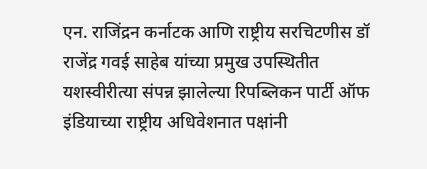एन. राजिंद्रन कर्नाटक आणि राष्ट्रीय सरचिटणीस डॉ राजेंद्र गवई साहेब यांच्या प्रमुख उपस्थितीत यशस्वीरीत्या संपन्न झालेल्या रिपब्लिकन पार्टी ऑफ इंडियाच्या राष्ट्रीय अधिवेशनात पक्षांनी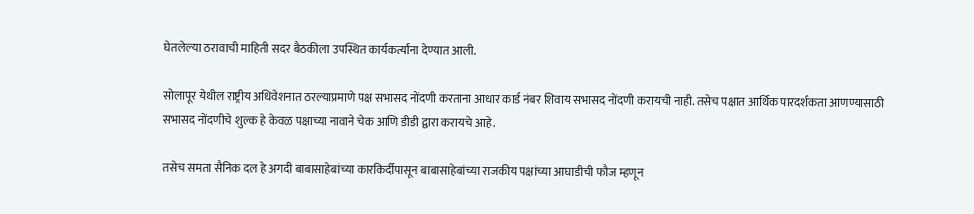घेतलेल्या ठरावाची माहिती सदर बैठकीला उपस्थित कार्यकर्त्यांना देण्यात आली.

सोलापूर येथील राष्ट्रीय अधिवेशनात ठरल्याप्रमाणे पक्ष सभासद नोंदणी करताना आधार कार्ड नंबर शिवाय सभासद नोंदणी करायची नाही. तसेच पक्षात आर्थिक पारदर्शकता आणण्यासाठी सभासद नोंदणीचे शुल्क हे केवळ पक्षाच्या नावाने चेक आणि डीडी द्वारा करायचे आहे.

तसेच समता सैनिक दल हे अगदी बाबासाहेबांच्या कारकिर्दीपासून बाबासाहेबांच्या राजकीय पक्षांच्या आघाडीची फौज म्हणून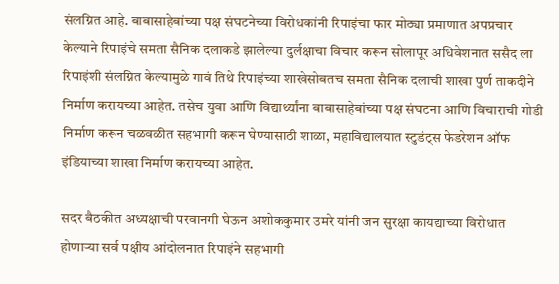संलग्नित आहे. बाबासाहेबांच्या पक्ष संघटनेच्या विरोधकांनी रिपाइंचा फार मोठ्या प्रमाणात अपप्रचार केल्याने रिपाइंचे समता सैनिक दलाकडे झालेल्या दुर्लक्षाचा विचार करून सोलापूर अधिवेशनात ससैद ला रिपाइंशी संलग्नित केल्यामुळे गावं तिथे रिपाइंच्या शाखेसोबतच समता सैनिक दलाची शाखा पुर्ण ताकदीने निर्माण करायच्या आहेत. तसेच युवा आणि विद्यार्थ्यांना बाबासाहेबांच्या पक्ष संघटना आणि विचाराची गोडी निर्माण करून चळवळीत सहभागी करून घेण्यासाठी शाळा, महाविद्यालयात स्टुडंट्स फेडरेशन ऑफ इंडियाच्या शाखा निर्माण करायच्या आहेत.

सदर बैठकीत अध्यक्षाची परवानगी घेऊन अशोककुमार उमरे यांनी जन सुरक्षा कायद्याच्या विरोधात होणाऱ्या सर्व पक्षीय आंदोलनात रिपाइंने सहभागी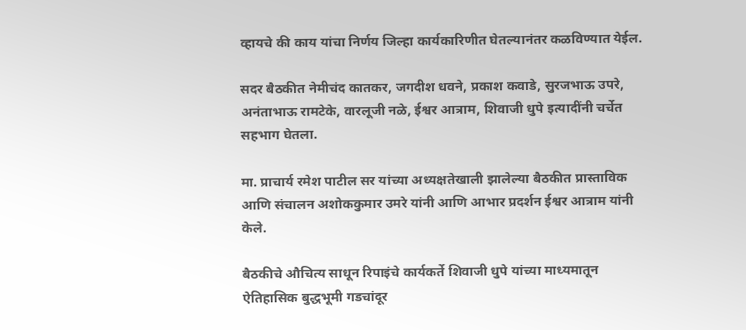व्हायचे की काय यांचा निर्णय जिल्हा कार्यकारिणीत घेतल्यानंतर कळविण्यात येईल.

सदर बैठकीत नेमीचंद कातकर, जगदीश धवने, प्रकाश कवाडे, सुरजभाऊ उपरे, अनंताभाऊ रामटेके, वारलूजी नळे, ईश्वर आत्राम, शिवाजी धुपे इत्यादींनी चर्चेत सहभाग घेतला.

मा. प्राचार्य रमेश पाटील सर यांच्या अध्यक्षतेखाली झालेल्या बैठकीत प्रास्ताविक आणि संचालन अशोककुमार उमरे यांनी आणि आभार प्रदर्शन ईश्वर आत्राम यांनी केले.

बैठकीचे औचित्य साधून रिपाइंचे कार्यकर्ते शिवाजी धुपे यांच्या माध्यमातून ऐतिहासिक बुद्धभूमी गडचांदूर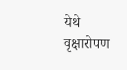येथे वृक्षारोपण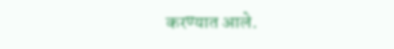करण्यात आले.